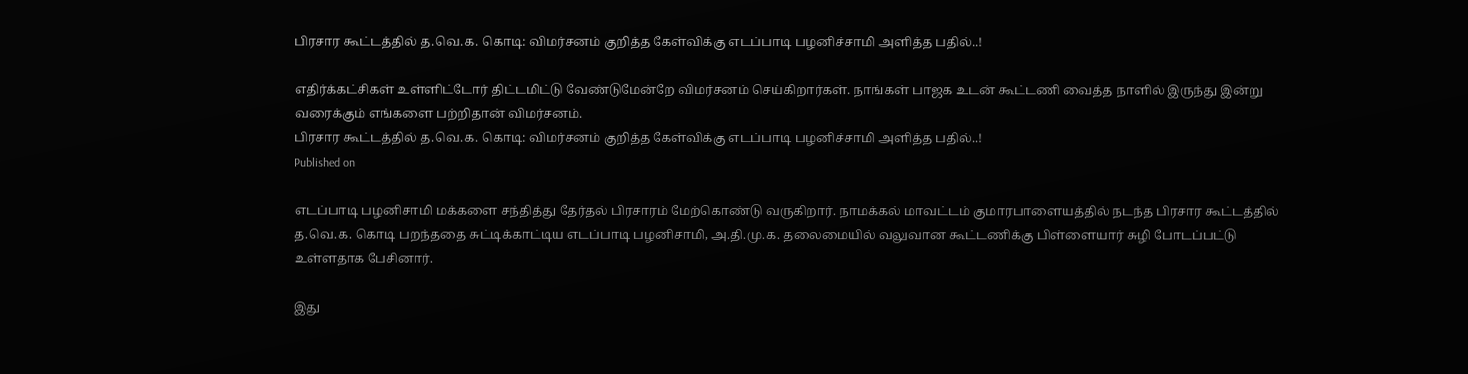பிரசார கூட்டத்தில் த.வெ.க. கொடி: விமர்சனம் குறித்த கேள்விக்கு எடப்பாடி பழனிச்சாமி அளித்த பதில்..!

எதிர்க்கட்சிகள் உள்ளிட்டோர் திட்டமிட்டு வேண்டுமேன்றே விமர்சனம் செய்கிறார்கள். நாங்கள் பாஜக உடன் கூட்டணி வைத்த நாளில் இருந்து இன்று வரைக்கும் எங்களை பற்றிதான் விமர்சனம்.
பிரசார கூட்டத்தில் த.வெ.க. கொடி: விமர்சனம் குறித்த கேள்விக்கு எடப்பாடி பழனிச்சாமி அளித்த பதில்..!
Published on

எடப்பாடி பழனிசாமி மக்களை சந்தித்து தேர்தல் பிரசாரம் மேற்கொண்டு வருகிறார். நாமக்கல் மாவட்டம் குமாரபாளையத்தில் நடந்த பிரசார கூட்டத்தில் த.வெ.க. கொடி பறந்ததை சுட்டிக்காட்டிய எடப்பாடி பழனிசாமி, அ.தி.மு.க. தலைமையில் வலுவான கூட்டணிக்கு பிள்ளையார் சுழி போடப்பட்டு உள்ளதாக பேசினார்.

இது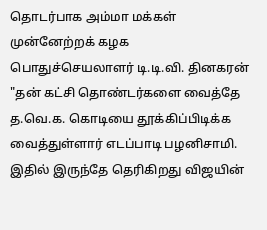தொடர்பாக அம்மா மக்கள் முன்னேற்றக் கழக பொதுச்செயலாளர் டி.டி.வி. தினகரன் "தன் கட்சி தொண்டர்களை வைத்தே த.வெ.க. கொடியை தூக்கிப்பிடிக்க வைத்துள்ளார் எடப்பாடி பழனிசாமி. இதில் இருந்தே தெரிகிறது விஜயின்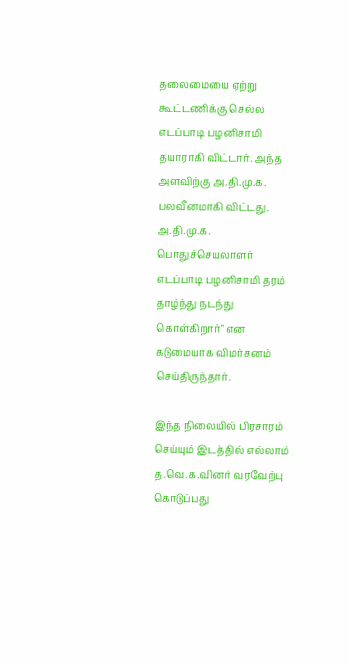தலைமையை ஏற்று கூட்டணிக்கு செல்ல எடப்பாடி பழனிசாமி தயாராகி விட்டார். அந்த அளவிற்கு அ.தி.மு.க. பலவீனமாகி விட்டது. அ.தி.மு.க. பொதுச்செயலாளர் எடப்பாடி பழனிசாமி தரம் தாழ்ந்து நடந்து கொள்கிறார்" என கடுமையாக விமர்சனம் செய்திருந்தார்.

இந்த நிலையில் பிரசாரம் செய்யும் இடத்தில் எல்லாம் த.வெ.க.வினர் வரவேற்பு கொடுப்பது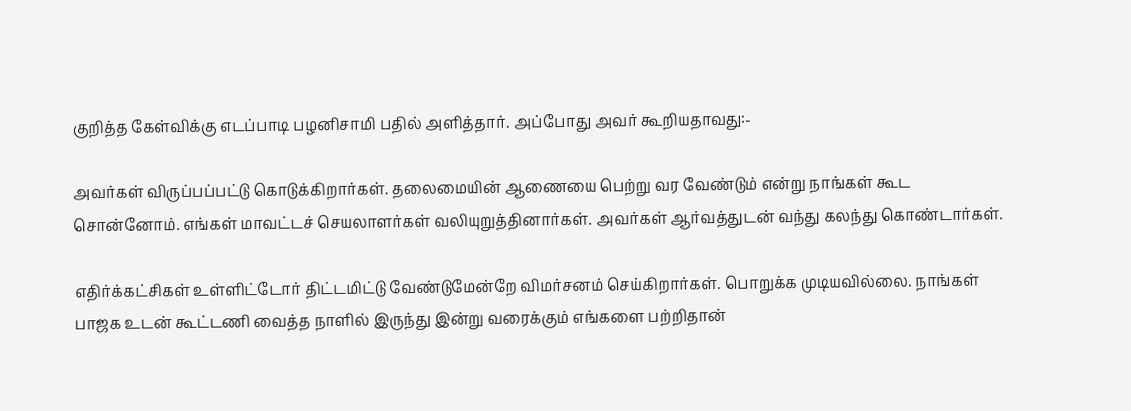குறித்த கேள்விக்கு எடப்பாடி பழனிசாமி பதில் அளித்தார். அப்போது அவர் கூறியதாவது:-

அவர்கள் விருப்பப்பட்டு கொடுக்கிறார்கள். தலைமையின் ஆணையை பெற்று வர வேண்டும் என்று நாங்கள் கூட சொன்னோம். எங்கள் மாவட்டச் செயலாளர்கள் வலியுறுத்தினார்கள். அவர்கள் ஆர்வத்துடன் வந்து கலந்து கொண்டார்கள்.

எதிர்க்கட்சிகள் உள்ளிட்டோர் திட்டமிட்டு வேண்டுமேன்றே விமர்சனம் செய்கிறார்கள். பொறுக்க முடியவில்லை. நாங்கள் பாஜக உடன் கூட்டணி வைத்த நாளில் இருந்து இன்று வரைக்கும் எங்களை பற்றிதான்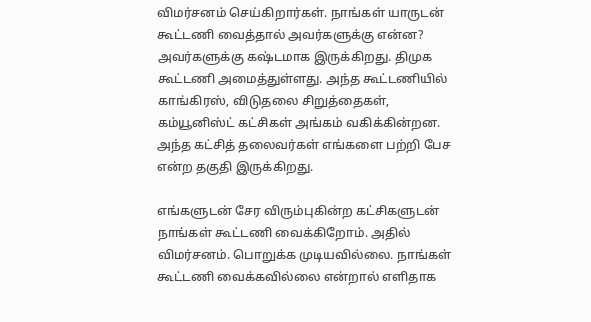விமர்சனம் செய்கிறார்கள். நாங்கள் யாருடன் கூட்டணி வைத்தால் அவர்களுக்கு என்ன? அவர்களுக்கு கஷ்டமாக இருக்கிறது. திமுக கூட்டணி அமைத்துள்ளது. அந்த கூட்டணியில் காங்கிரஸ், விடுதலை சிறுத்தைகள், கம்யூனிஸ்ட் கட்சிகள் அங்கம் வகிக்கின்றன. அந்த கட்சித் தலைவர்கள் எங்களை பற்றி பேச என்ற தகுதி இருக்கிறது.

எங்களுடன் சேர விரும்புகின்ற கட்சிகளுடன் நாங்கள் கூட்டணி வைக்கிறோம். அதில் விமர்சனம். பொறுக்க முடியவில்லை. நாங்கள் கூட்டணி வைக்கவில்லை என்றால் எளிதாக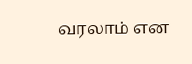வரலாம் என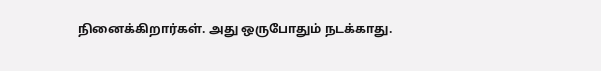நினைக்கிறார்கள். அது ஒருபோதும் நடக்காது.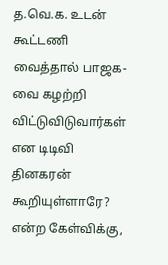த.வெ.க. உடன் கூட்டணி வைத்தால் பாஜக-வை கழற்றி விட்டுவிடுவார்கள் என டிடிவி தினகரன் கூறியுள்ளாரே? என்ற கேள்விக்கு,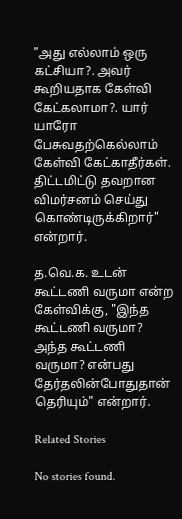"அது எல்லாம் ஒரு கட்சியா?. அவர் கூறியதாக கேள்வி கேட்கலாமா?. யார் யாரோ பேசுவதற்கெல்லாம் கேள்வி கேட்காதீர்கள். திட்டமிட்டு தவறான விமர்சனம் செய்து கொண்டிருக்கிறார்" என்றார்.

த.வெ.க. உடன் கூட்டணி வருமா என்ற கேள்விக்கு, "இந்த கூட்டணி வருமா? அந்த கூட்டணி வருமா? என்பது தேர்தலின்போதுதான் தெரியும்" என்றார்.

Related Stories

No stories found.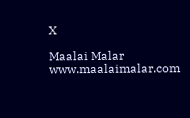X

Maalai Malar
www.maalaimalar.com